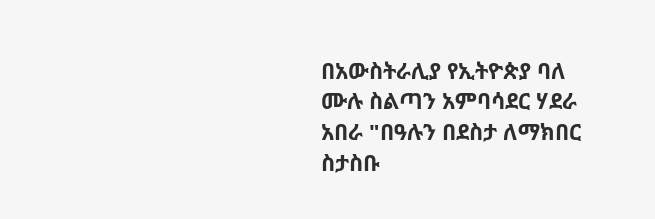በአውስትራሊያ የኢትዮጵያ ባለ ሙሉ ስልጣን አምባሳደር ሃደራ አበራ "በዓሉን በደስታ ለማክበር ስታስቡ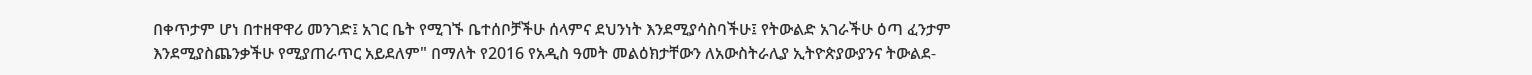በቀጥታም ሆነ በተዘዋዋሪ መንገድ፤ አገር ቤት የሚገኙ ቤተሰቦቻችሁ ሰላምና ደህንነት እንደሚያሳስባችሁ፤ የትውልድ አገራችሁ ዕጣ ፈንታም እንደሚያስጨንቃችሁ የሚያጠራጥር አይደለም" በማለት የ2016 የአዲስ ዓመት መልዕክታቸውን ለአውስትራሊያ ኢትዮጵያውያንና ትውልደ-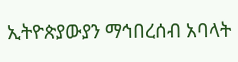ኢትዮጵያውያን ማኅበረሰብ አባላት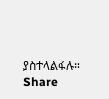ያስተላልፋሉ።
Share